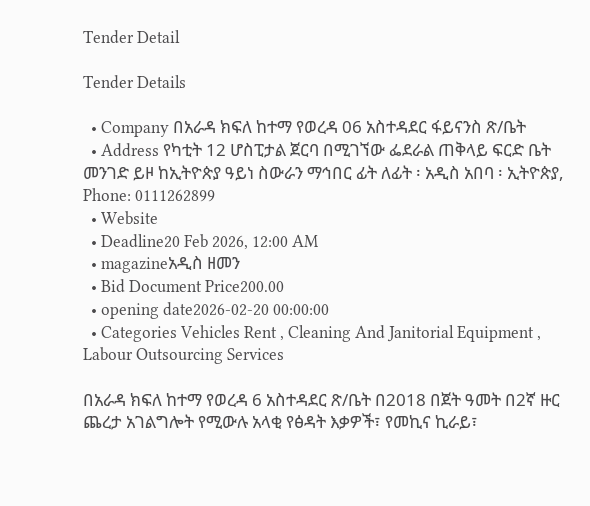Tender Detail

Tender Details

  • Company በአራዳ ክፍለ ከተማ የወረዳ 06 አስተዳደር ፋይናንስ ጽ/ቤት
  • Address የካቲት 12 ሆስፒታል ጀርባ በሚገኘው ፌደራል ጠቅላይ ፍርድ ቤት መንገድ ይዞ ከኢትዮጵያ ዓይነ ስውራን ማኅበር ፊት ለፊት ፡ አዲስ አበባ ፡ ኢትዮጵያ, Phone: 0111262899
  • Website
  • Deadline20 Feb 2026, 12:00 AM
  • magazineአዲስ ዘመን
  • Bid Document Price200.00
  • opening date2026-02-20 00:00:00
  • Categories Vehicles Rent , Cleaning And Janitorial Equipment , Labour Outsourcing Services

በአራዳ ክፍለ ከተማ የወረዳ 6 አስተዳደር ጽ/ቤት በ2018 በጀት ዓመት በ2ኛ ዙር ጨረታ አገልግሎት የሚውሉ አላቂ የፅዳት እቃዎች፣ የመኪና ኪራይ፣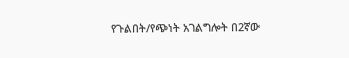የጉልበት/የጭነት አገልግሎት በ2ኛው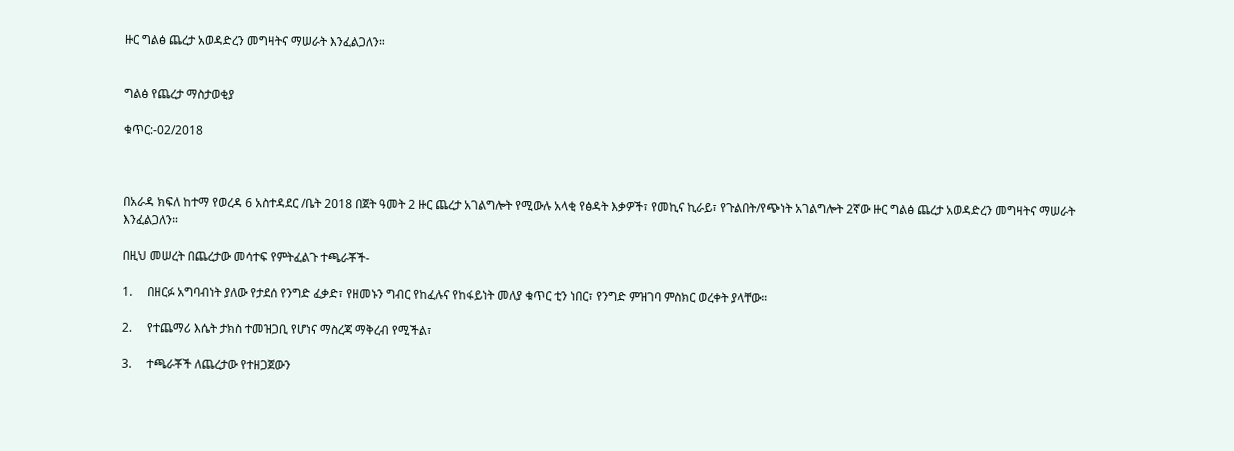ዙር ግልፅ ጨረታ አወዳድረን መግዛትና ማሠራት እንፈልጋለን።


ግልፅ የጨረታ ማስታወቂያ

ቁጥር:-02/2018



በአራዳ ክፍለ ከተማ የወረዳ 6 አስተዳደር /ቤት 2018 በጀት ዓመት 2 ዙር ጨረታ አገልግሎት የሚውሉ አላቂ የፅዳት እቃዎች፣ የመኪና ኪራይ፣ የጉልበት/የጭነት አገልግሎት 2ኛው ዙር ግልፅ ጨረታ አወዳድረን መግዛትና ማሠራት እንፈልጋለን።

በዚህ መሠረት በጨረታው መሳተፍ የምትፈልጉ ተጫራቾች-

1.     በዘርፉ አግባብነት ያለው የታደሰ የንግድ ፈቃድ፣ የዘመኑን ግብር የከፈሉና የከፋይነት መለያ ቁጥር ቲን ነበር፣ የንግድ ምዝገባ ምስክር ወረቀት ያላቸው።

2.     የተጨማሪ እሴት ታክስ ተመዝጋቢ የሆነና ማስረጃ ማቅረብ የሚችል፣

3.     ተጫራቾች ለጨረታው የተዘጋጀውን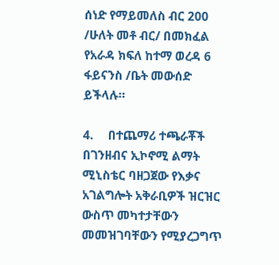ሰነድ የማይመለስ ብር 200 /ሁለት መቶ ብር/ በመክፈል የአራዳ ክፍለ ከተማ ወረዳ 6 ፋይናንስ /ቤት መውሰድ ይችላሉ።

4.     በተጨማሪ ተጫራቾች በገንዘብና ኢኮኖሚ ልማት ሚኒስቴር ባዘጋጀው የእቃና አገልግሎት አቅራቢዎች ዝርዝር ውስጥ መካተታቸውን መመዝገባቸውን የሚያረጋግጥ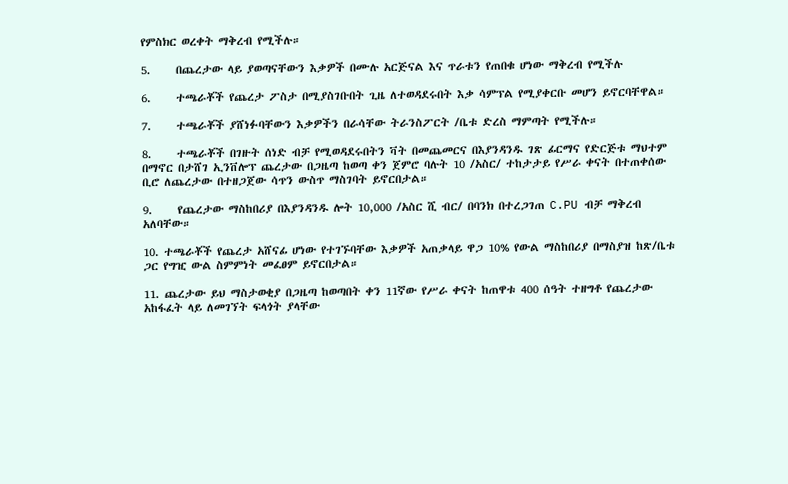የምስክር ወረቀት ማቅረብ የሚችሉ።

5.     በጨረታው ላይ ያወጣናቸውን እቃዎች በሙሉ አርጅናል እና ጥራቱን የጠበቁ ሆነው ማቅረብ የሚችሉ

6.     ተጫራቾች የጨረታ ፖስታ በሚያስገቡበት ጊዜ ለተወዳደሩበት እቃ ሳምፕል የሚያቀርቡ መሆን ይኖርባቸዋል።

7.     ተጫራቾች ያሸነፉባቸውን እቃዎችን በራሳቸው ትራንስፖርት /ቤቱ ድረስ ማምጣት የሚችሉ።

8.     ተጫራቾች በገዙት ሰነድ ብቻ የሚወዳደሩበትን ቫት በመጨመርና በእያንዳንዱ ገጽ ፊርማና የድርጅቱ ማህተም በማኖር በታሸገ ኢንቨሎፕ ጨረታው በጋዜጣ ከወጣ ቀን ጀምሮ ባሉት 10 /አስር/ ተከታታይ የሥራ ቀናት በተጠቀሰው ቢሮ ለጨረታው በተዘጋጀው ሳጥን ውስጥ ማስገባት ይኖርበታል።

9.     የጨረታው ማስከበሪያ በእያንዳንዱ ሎት 10,000 /አስር ሺ ብር/ በባንክ በተረጋገጠ C.PU ብቻ ማቅረብ አለባቸው።

10. ተጫራቾች የጨረታ አሸናፊ ሆነው የተገኙባቸው እቃዎች አጠቃላይ ዋጋ 10% የውል ማስከበሪያ በማስያዝ ከጽ/ቤቱ ጋር የግዢ ውል ስምምነት መፈፀም ይኖርበታል።

11. ጨረታው ይህ ማስታወቂያ በጋዜጣ ከወጣበት ቀን 11ኛው የሥራ ቀናት ከጠዋቱ 400 ሰዓት ተዘግቶ የጨረታው አከፋፈት ላይ ለመገኘት ፍላጎት ያላቸው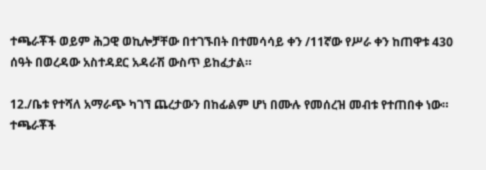ተጫራቾች ወይም ሕጋዊ ወኪሎቻቸው በተገኙበት በተመሳሳይ ቀን /11ኛው የሥራ ቀን ከጠዋቱ 430 ሰዓት በወረዳው አስተዳደር አዳራሽ ውስጥ ይከፈታል።

12./ቤቱ የተሻለ አማራጭ ካገኘ ጨረታውን በከፊልም ሆነ በሙሉ የመሰረዝ መብቱ የተጠበቀ ነው። ተጫራቾች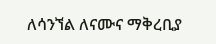ለሳንኘል ለናሙና ማቅረቢያ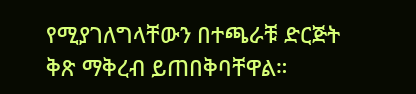የሚያገለግላቸውን በተጫራቹ ድርጅት ቅጽ ማቅረብ ይጠበቅባቸዋል።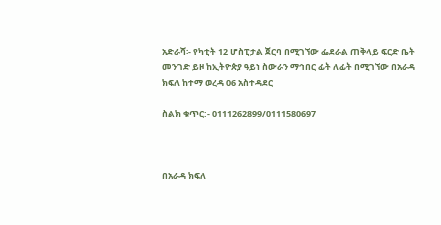አድራሻ፡- የካቲት 12 ሆስፒታል ጀርባ በሚገኘው ፌደራል ጠቅላይ ፍርድ ቤት መንገድ ይዞ ከኢትዮጵያ ዓይነ ስውራን ማኅበር ፊት ለፊት በሚገኘው በአራዳ ክፍለ ከተማ ወረዳ 06 አስተዳደር

ስልክ ቁጥር:- 0111262899/0111580697



በአራዳ ክፍለ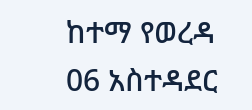ከተማ የወረዳ 06 አስተዳደር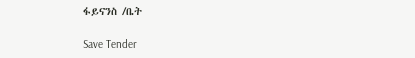ፋይናንስ /ቤት

Save Tender